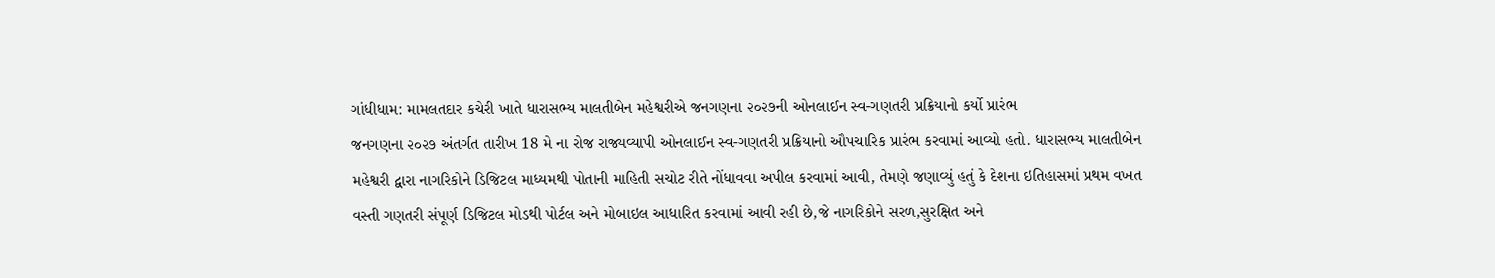ગાંધીધામ: મામલતદાર કચેરી ખાતે ધારાસભ્ય માલતીબેન મહેશ્વરીએ જનગણના ૨૦૨૭ની ઓનલાઈન સ્વ-ગણતરી પ્રક્રિયાનો કર્યો પ્રારંભ
જનગણના ૨૦૨૭ અંતર્ગત તારીખ 18 મે ના રોજ રાજ્યવ્યાપી ઓનલાઈન સ્વ-ગણતરી પ્રક્રિયાનો ઔપચારિક પ્રારંભ કરવામાં આવ્યો હતો. ધારાસભ્ય માલતીબેન મહેશ્વરી દ્વારા નાગરિકોને ડિજિટલ માધ્યમથી પોતાની માહિતી સચોટ રીતે નોંધાવવા અપીલ કરવામાં આવી, તેમણે જણાવ્યું હતું કે દેશના ઇતિહાસમાં પ્રથમ વખત વસ્તી ગણતરી સંપૂર્ણ ડિજિટલ મોડથી પોર્ટલ અને મોબાઇલ આધારિત કરવામાં આવી રહી છે,જે નાગરિકોને સરળ,સુરક્ષિત અને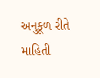અનુકૂળ રીતે માહિતી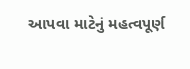આપવા માટેનું મહત્વપૂર્ણ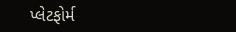પ્લેટફોર્મ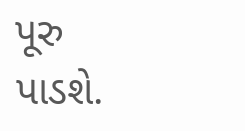પૂરુ પાડશે.